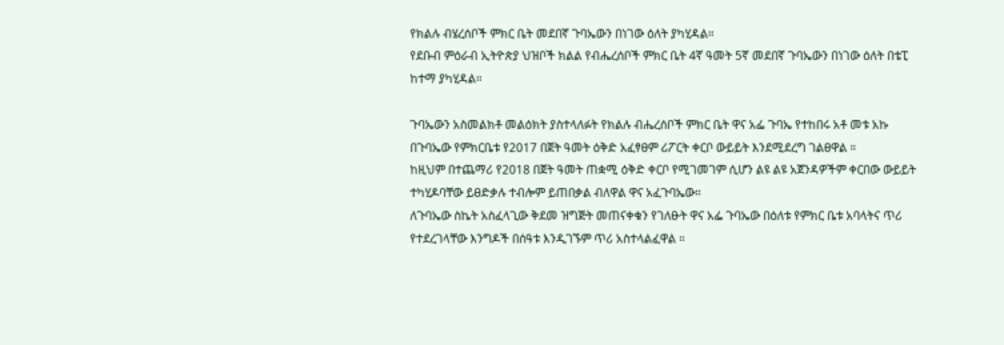የክልሉ ብሄረሰቦች ምክር ቤት መደበኛ ጉባኤውን በነገው ዕለት ያካሂዳል።
የደቡብ ምዕራብ ኢትዮጵያ ህዝቦች ክልል የብሔረሰቦች ምክር ቤት 4ኛ ዓመት 5ኛ መደበኛ ጉባኤውን በነገው ዕለት በቴፒ ከተማ ያካሂዳል።

ጉባኤውን አስመልክቶ መልዕክት ያስተላለፉት የክልሉ ብሔረሰቦች ምክር ቤት ዋና አፌ ጉባኤ የተከበሩ አቶ መቱ አኩ በጉባኤው የምክርቤቱ የ2017 በጀት ዓመት ዕቅድ አፈፃፀም ሪፖርት ቀርቦ ውይይት እንደሚደረግ ገልፀዋል ።
ከዚህም በተጨማሪ የ2018 በጀት ዓመት ጠቋሚ ዕቅድ ቀርቦ የሚገመገም ሲሆን ልዩ ልዩ አጀንዳዎችም ቀርበው ውይይት ተካሂዶባቸው ይፀድቃሉ ተብሎም ይጠበቃል ብለዋል ዋና አፈጉባኤው።
ለጉባኤው ስኬት አስፈላጊው ቅደመ ዝግጅት መጠናቀቁን የገለፁት ዋና አፌ ጉባኤው በዕለቱ የምክር ቤቱ አባላትና ጥሪ የተደረገላቸው እንግዶች በሰዓቱ እንዲገኙም ጥሪ አስተላልፈዋል ።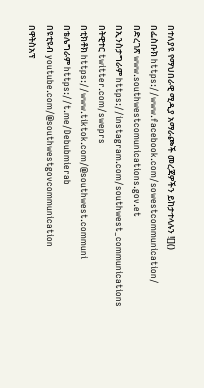በተለያዩ የማህበራዊ ሚዲያ አማራጮች መረጃዎችን ይከታተላሉን ![]()
በፌስቡክ https://www.facebook.com/sowestcommunication/
በድረገጽ www.southwestcomunications.gov.et
በኢንስታግራም https://instagram.com/southwest_communications
በትዊተር twitter.com/sweprs
በቲክቶክ https://www.tiktok.com/@southwest.communi
በቴሌግራም https://t.me/Debubmierab
በዩቲዩብ youtube.com/@southwestgovcommunication
በዋትስአፕ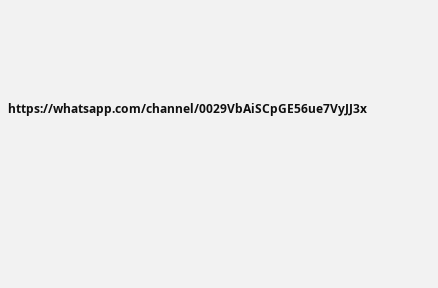https://whatsapp.com/channel/0029VbAiSCpGE56ue7VyJJ3x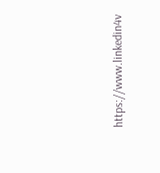https://www.linkedin4v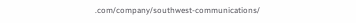.com/company/southwest-communications/